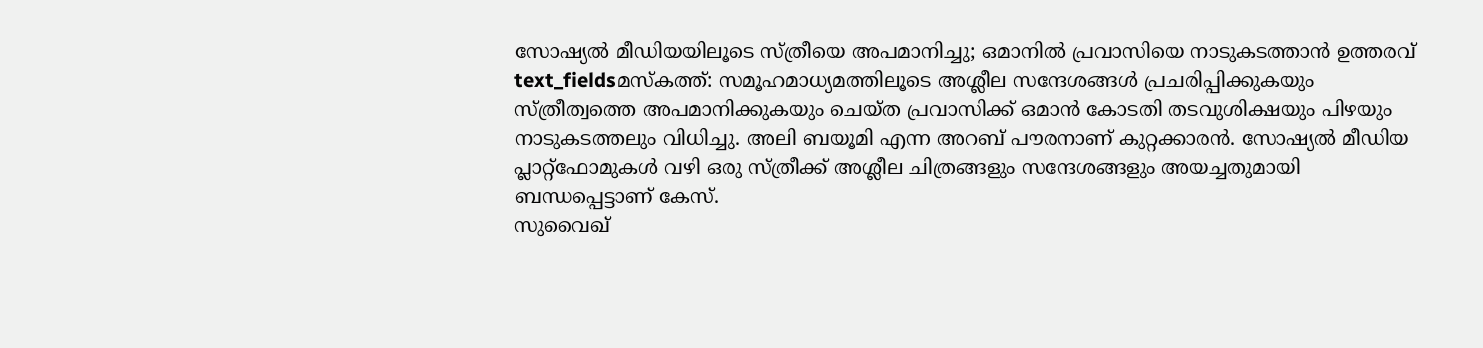സോഷ്യൽ മീഡിയയിലൂടെ സ്ത്രീയെ അപമാനിച്ചു; ഒമാനിൽ പ്രവാസിയെ നാടുകടത്താൻ ഉത്തരവ്
text_fieldsമസ്കത്ത്: സമൂഹമാധ്യമത്തിലൂടെ അശ്ലീല സന്ദേശങ്ങൾ പ്രചരിപ്പിക്കുകയും സ്ത്രീത്വത്തെ അപമാനിക്കുകയും ചെയ്ത പ്രവാസിക്ക് ഒമാൻ കോടതി തടവുശിക്ഷയും പിഴയും നാടുകടത്തലും വിധിച്ചു. അലി ബയൂമി എന്ന അറബ് പൗരനാണ് കുറ്റക്കാരൻ. സോഷ്യൽ മീഡിയ പ്ലാറ്റ്ഫോമുകൾ വഴി ഒരു സ്ത്രീക്ക് അശ്ലീല ചിത്രങ്ങളും സന്ദേശങ്ങളും അയച്ചതുമായി ബന്ധപ്പെട്ടാണ് കേസ്.
സുവൈഖ്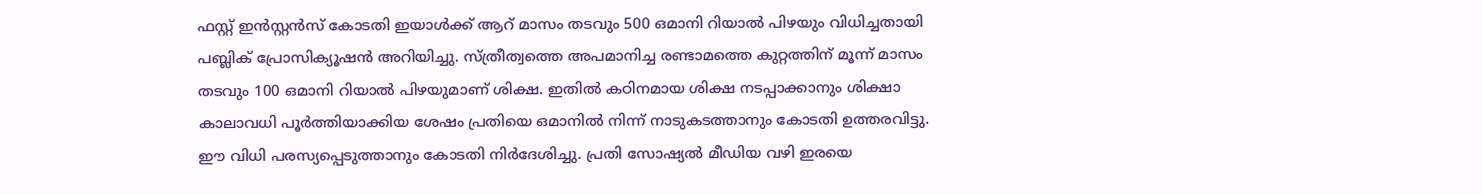ഫസ്റ്റ് ഇൻസ്റ്റൻസ് കോടതി ഇയാൾക്ക് ആറ് മാസം തടവും 500 ഒമാനി റിയാൽ പിഴയും വിധിച്ചതായി പബ്ലിക് പ്രോസിക്യൂഷൻ അറിയിച്ചു. സ്ത്രീത്വത്തെ അപമാനിച്ച രണ്ടാമത്തെ കുറ്റത്തിന് മൂന്ന് മാസം തടവും 100 ഒമാനി റിയാൽ പിഴയുമാണ് ശിക്ഷ. ഇതിൽ കഠിനമായ ശിക്ഷ നടപ്പാക്കാനും ശിക്ഷാ കാലാവധി പൂർത്തിയാക്കിയ ശേഷം പ്രതിയെ ഒമാനിൽ നിന്ന് നാടുകടത്താനും കോടതി ഉത്തരവിട്ടു.
ഈ വിധി പരസ്യപ്പെടുത്താനും കോടതി നിർദേശിച്ചു. പ്രതി സോഷ്യൽ മീഡിയ വഴി ഇരയെ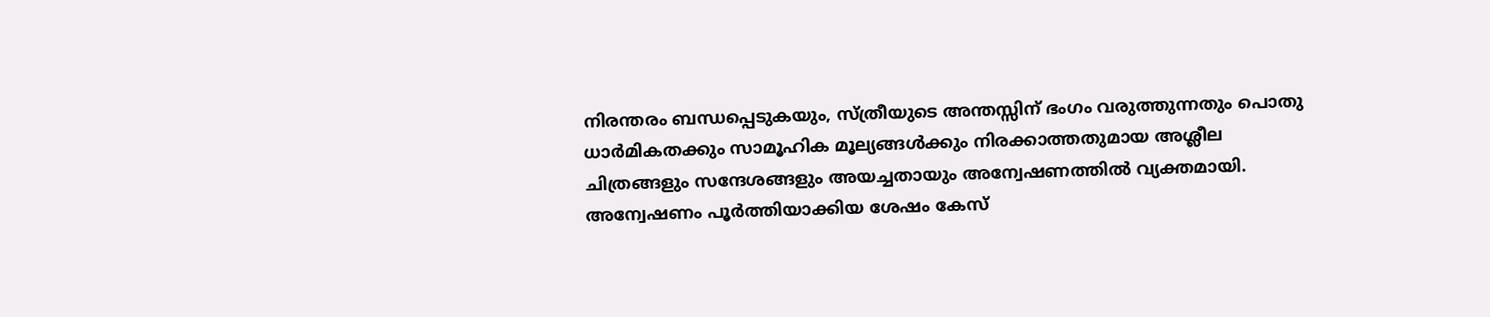നിരന്തരം ബന്ധപ്പെടുകയും, സ്ത്രീയുടെ അന്തസ്സിന് ഭംഗം വരുത്തുന്നതും പൊതു ധാർമികതക്കും സാമൂഹിക മൂല്യങ്ങൾക്കും നിരക്കാത്തതുമായ അശ്ലീല ചിത്രങ്ങളും സന്ദേശങ്ങളും അയച്ചതായും അന്വേഷണത്തിൽ വ്യക്തമായി. അന്വേഷണം പൂർത്തിയാക്കിയ ശേഷം കേസ്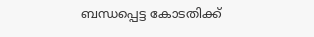ബന്ധപ്പെട്ട കോടതിക്ക്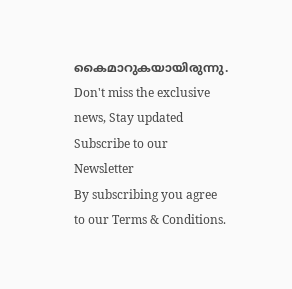കൈമാറുകയായിരുന്നു.
Don't miss the exclusive news, Stay updated
Subscribe to our Newsletter
By subscribing you agree to our Terms & Conditions.